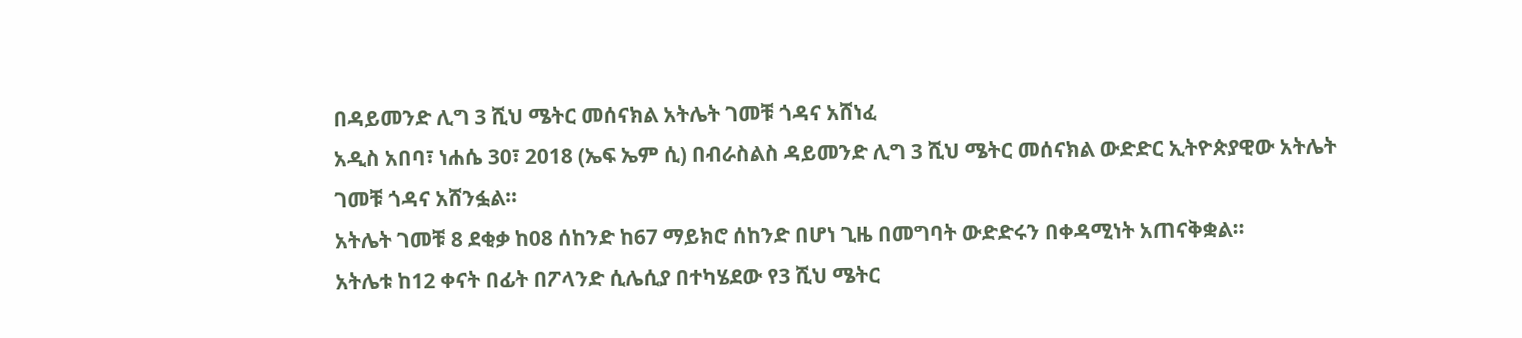በዳይመንድ ሊግ 3 ሺህ ሜትር መሰናክል አትሌት ገመቹ ጎዳና አሸነፈ
አዲስ አበባ፣ ነሐሴ 30፣ 2018 (ኤፍ ኤም ሲ) በብራስልስ ዳይመንድ ሊግ 3 ሺህ ሜትር መሰናክል ውድድር ኢትዮጵያዊው አትሌት ገመቹ ጎዳና አሸንፏል።
አትሌት ገመቹ 8 ደቂቃ ከ08 ሰከንድ ከ67 ማይክሮ ሰከንድ በሆነ ጊዜ በመግባት ውድድሩን በቀዳሚነት አጠናቅቋል።
አትሌቱ ከ12 ቀናት በፊት በፖላንድ ሲሌሲያ በተካሄደው የ3 ሺህ ሜትር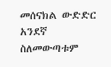መሰናክል ውድድር አንደኛ ስለመውጣቱም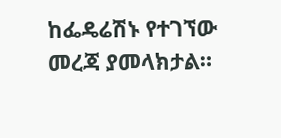ከፌዴሬሽኑ የተገኘው መረጃ ያመላክታል።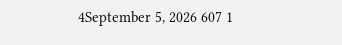4September 5, 2026 607 1